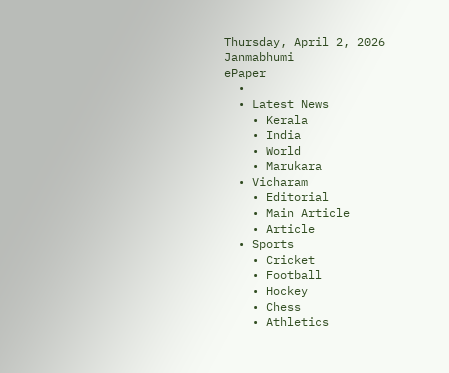Thursday, April 2, 2026
Janmabhumi
ePaper
  •
  • Latest News
    • Kerala
    • India
    • World
    • Marukara
  • Vicharam
    • Editorial
    • Main Article
    • Article
  • Sports
    • Cricket
    • Football
    • Hockey
    • Chess
    • Athletics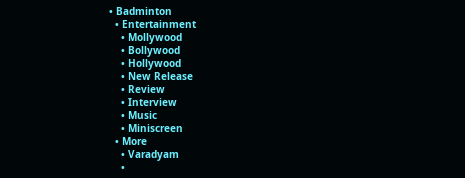• Badminton
  • Entertainment
    • Mollywood
    • Bollywood
    • Hollywood
    • New Release
    • Review
    • Interview
    • Music
    • Miniscreen
  • More
    • Varadyam
    •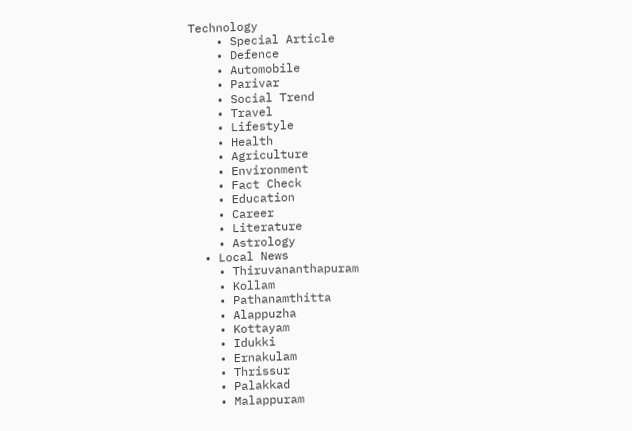Technology
    • Special Article
    • Defence
    • Automobile
    • Parivar
    • Social Trend
    • Travel
    • Lifestyle
    • Health
    • Agriculture
    • Environment
    • Fact Check
    • Education
    • Career
    • Literature
    • Astrology
  • Local News
    • Thiruvananthapuram
    • Kollam
    • Pathanamthitta
    • Alappuzha
    • Kottayam
    • Idukki
    • Ernakulam
    • Thrissur
    • Palakkad
    • Malappuram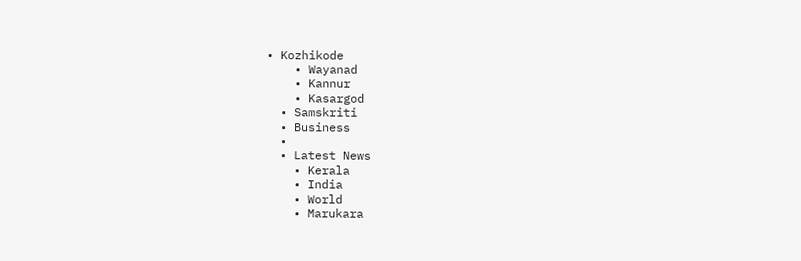• Kozhikode
    • Wayanad
    • Kannur
    • Kasargod
  • Samskriti
  • Business
  •
  • Latest News
    • Kerala
    • India
    • World
    • Marukara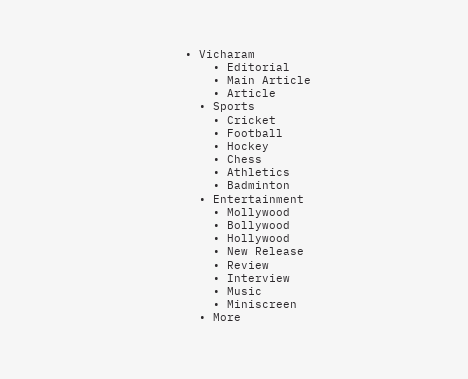• Vicharam
    • Editorial
    • Main Article
    • Article
  • Sports
    • Cricket
    • Football
    • Hockey
    • Chess
    • Athletics
    • Badminton
  • Entertainment
    • Mollywood
    • Bollywood
    • Hollywood
    • New Release
    • Review
    • Interview
    • Music
    • Miniscreen
  • More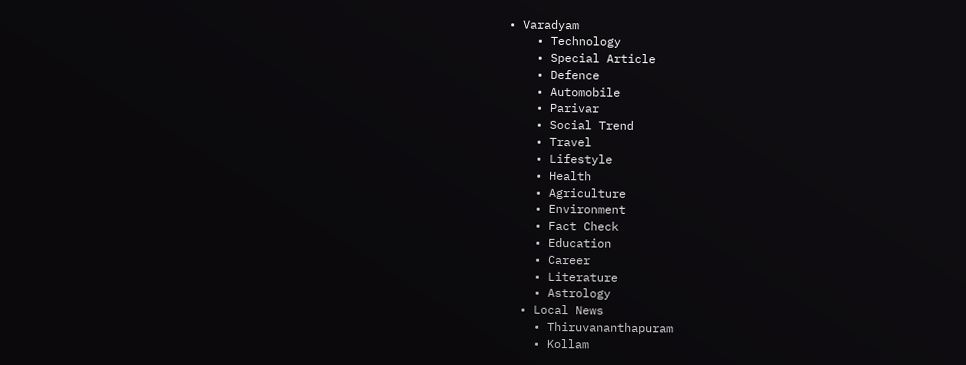• Varadyam
    • Technology
    • Special Article
    • Defence
    • Automobile
    • Parivar
    • Social Trend
    • Travel
    • Lifestyle
    • Health
    • Agriculture
    • Environment
    • Fact Check
    • Education
    • Career
    • Literature
    • Astrology
  • Local News
    • Thiruvananthapuram
    • Kollam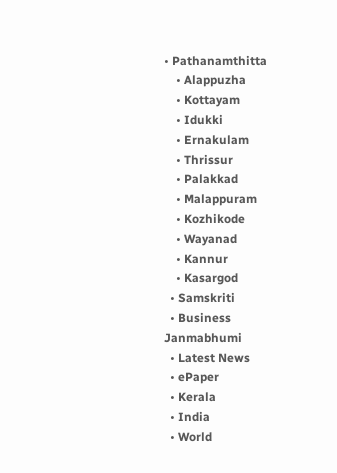• Pathanamthitta
    • Alappuzha
    • Kottayam
    • Idukki
    • Ernakulam
    • Thrissur
    • Palakkad
    • Malappuram
    • Kozhikode
    • Wayanad
    • Kannur
    • Kasargod
  • Samskriti
  • Business
Janmabhumi
  • Latest News
  • ePaper
  • Kerala
  • India
  • World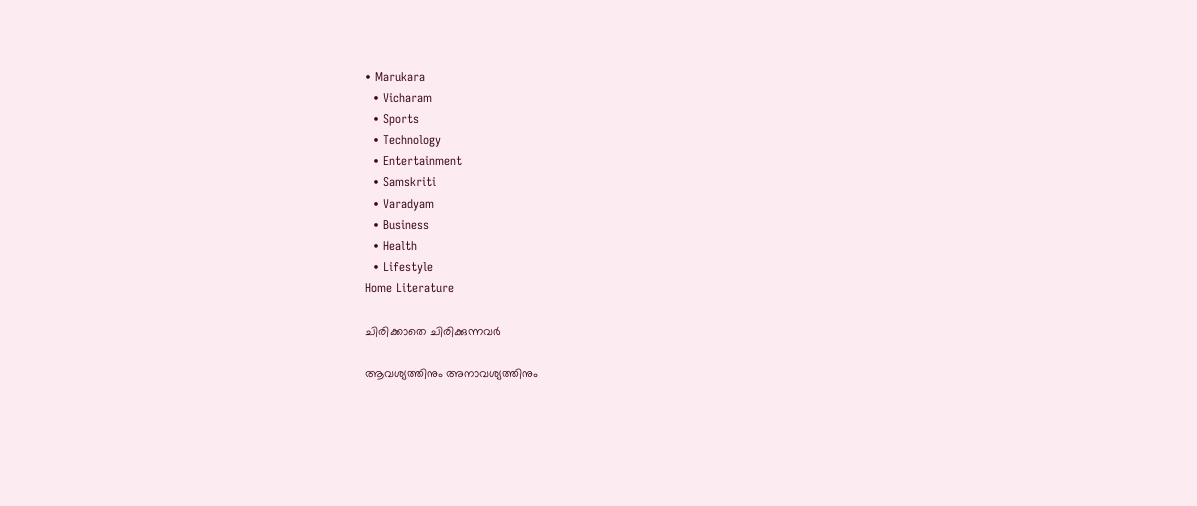• Marukara
  • Vicharam
  • Sports
  • Technology
  • Entertainment
  • Samskriti
  • Varadyam
  • Business
  • Health
  • Lifestyle
Home Literature

ചിരിക്കാതെ ചിരിക്കുന്നവര്‍

ആവശ്യത്തിനും അനാവശ്യത്തിനും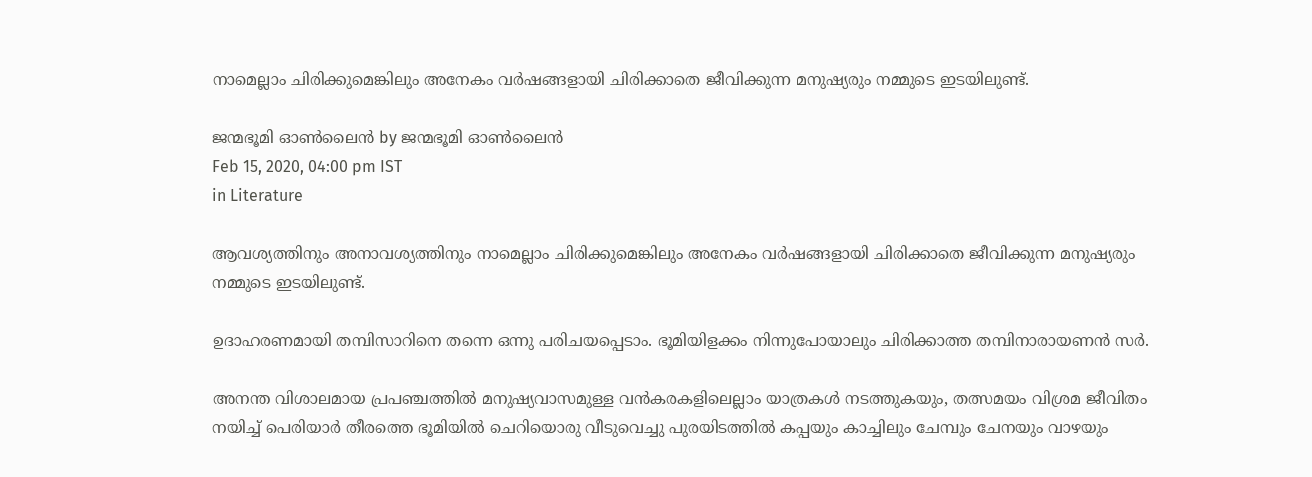നാമെല്ലാം ചിരിക്കുമെങ്കിലും അനേകം വര്‍ഷങ്ങളായി ചിരിക്കാതെ ജീവിക്കുന്ന മനുഷ്യരും നമ്മുടെ ഇടയിലുണ്ട്.

ജന്മഭൂമി ഓണ്‍ലൈന്‍ by ജന്മഭൂമി ഓണ്‍ലൈന്‍
Feb 15, 2020, 04:00 pm IST
in Literature

ആവശ്യത്തിനും അനാവശ്യത്തിനും നാമെല്ലാം ചിരിക്കുമെങ്കിലും അനേകം വര്‍ഷങ്ങളായി ചിരിക്കാതെ ജീവിക്കുന്ന മനുഷ്യരും നമ്മുടെ ഇടയിലുണ്ട്.

ഉദാഹരണമായി തമ്പിസാറിനെ തന്നെ ഒന്നു പരിചയപ്പെടാം. ഭൂമിയിളക്കം നിന്നുപോയാലും ചിരിക്കാത്ത തമ്പിനാരായണന്‍ സര്‍.

അനന്ത വിശാലമായ പ്രപഞ്ചത്തില്‍ മനുഷ്യവാസമുള്ള വന്‍കരകളിലെല്ലാം യാത്രകള്‍ നടത്തുകയും, തത്സമയം വിശ്രമ ജീവിതം നയിച്ച് പെരിയാര്‍ തീരത്തെ ഭൂമിയില്‍ ചെറിയൊരു വീടുവെച്ചു പുരയിടത്തില്‍ കപ്പയും കാച്ചിലും ചേമ്പും ചേനയും വാഴയും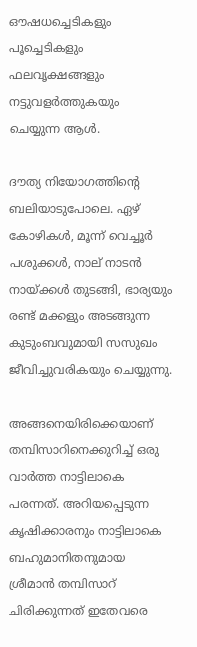ഔഷധച്ചെടികളും പൂച്ചെടികളും ഫലവൃക്ഷങ്ങളും നട്ടുവളര്‍ത്തുകയും ചെയ്യുന്ന ആള്‍.

ദൗത്യ നിയോഗത്തിന്റെ ബലിയാടുപോലെ. ഏഴ് കോഴികള്‍, മൂന്ന് വെച്ചൂര്‍ പശുക്കള്‍, നാല് നാടന്‍ നായ്‌ക്കള്‍ തുടങ്ങി, ഭാര്യയും രണ്ട് മക്കളും അടങ്ങുന്ന കുടുംബവുമായി സസുഖം ജീവിച്ചുവരികയും ചെയ്യുന്നു.

അങ്ങനെയിരിക്കെയാണ് തമ്പിസാറിനെക്കുറിച്ച് ഒരു വാര്‍ത്ത നാട്ടിലാകെ പരന്നത്. അറിയപ്പെടുന്ന കൃഷിക്കാരനും നാട്ടിലാകെ ബഹുമാനിതനുമായ ശ്രീമാന്‍ തമ്പിസാറ് ചിരിക്കുന്നത് ഇതേവരെ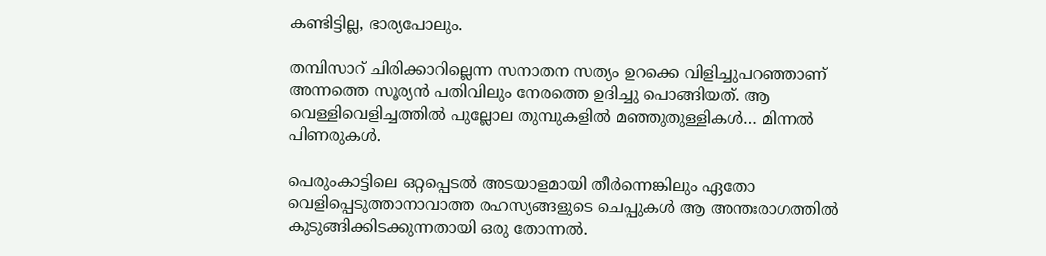കണ്ടിട്ടില്ല, ഭാര്യപോലും.

തമ്പിസാറ് ചിരിക്കാറില്ലെന്ന സനാതന സത്യം ഉറക്കെ വിളിച്ചുപറഞ്ഞാണ് അന്നത്തെ സൂര്യന്‍ പതിവിലും നേരത്തെ ഉദിച്ചു പൊങ്ങിയത്. ആ വെള്ളിവെളിച്ചത്തില്‍ പുല്ലോല തുമ്പുകളില്‍ മഞ്ഞുതുള്ളികള്‍… മിന്നല്‍ പിണരുകള്‍.

പെരുംകാട്ടിലെ ഒറ്റപ്പെടല്‍ അടയാളമായി തീര്‍ന്നെങ്കിലും ഏതോ വെളിപ്പെടുത്താനാവാത്ത രഹസ്യങ്ങളുടെ ചെപ്പുകള്‍ ആ അന്തഃരാഗത്തില്‍ കുടുങ്ങിക്കിടക്കുന്നതായി ഒരു തോന്നല്‍.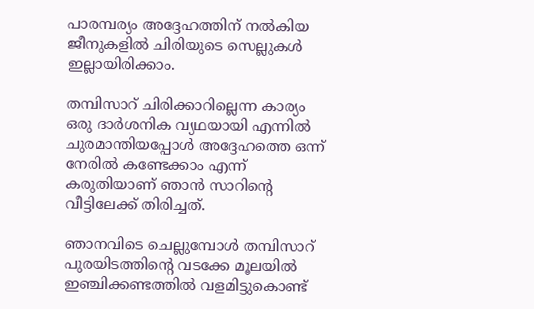പാരമ്പര്യം അദ്ദേഹത്തിന് നല്‍കിയ ജീനുകളില്‍ ചിരിയുടെ സെല്ലുകള്‍ ഇല്ലായിരിക്കാം.

തമ്പിസാറ് ചിരിക്കാറില്ലെന്ന കാര്യം ഒരു ദാര്‍ശനിക വ്യഥയായി എന്നില്‍ ചുരമാന്തിയപ്പോള്‍ അദ്ദേഹത്തെ ഒന്ന് നേരില്‍ കണ്ടേക്കാം എന്ന് കരുതിയാണ് ഞാന്‍ സാറിന്റെ വീട്ടിലേക്ക് തിരിച്ചത്.

ഞാനവിടെ ചെല്ലുമ്പോള്‍ തമ്പിസാറ് പുരയിടത്തിന്റെ വടക്കേ മൂലയില്‍ ഇഞ്ചിക്കണ്ടത്തില്‍ വളമിട്ടുകൊണ്ട്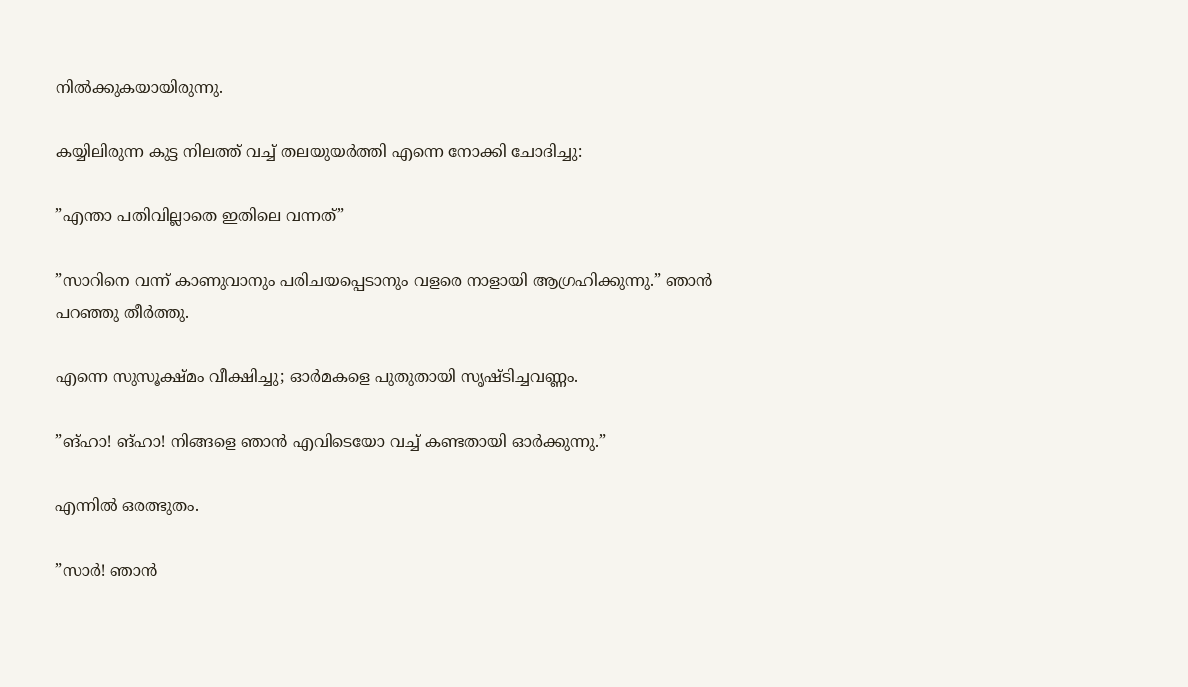നില്‍ക്കുകയായിരുന്നു.

കയ്യിലിരുന്ന കുട്ട നിലത്ത് വച്ച് തലയുയര്‍ത്തി എന്നെ നോക്കി ചോദിച്ചു:

”എന്താ പതിവില്ലാതെ ഇതിലെ വന്നത്”

”സാറിനെ വന്ന് കാണുവാനും പരിചയപ്പെടാനും വളരെ നാളായി ആഗ്രഹിക്കുന്നു.” ഞാന്‍ പറഞ്ഞു തീര്‍ത്തു.

എന്നെ സുസൂക്ഷ്മം വീക്ഷിച്ചു; ഓര്‍മകളെ പുതുതായി സൃഷ്ടിച്ചവണ്ണം.

”ങ്ഹാ! ങ്ഹാ! നിങ്ങളെ ഞാന്‍ എവിടെയോ വച്ച് കണ്ടതായി ഓര്‍ക്കുന്നു.”

എന്നില്‍ ഒരത്ഭുതം.

”സാര്‍! ഞാന്‍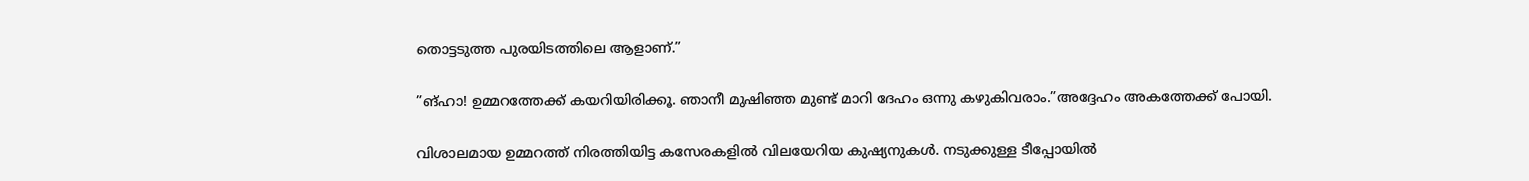തൊട്ടടുത്ത പുരയിടത്തിലെ ആളാണ്.”

”ങ്ഹാ! ഉമ്മറത്തേക്ക് കയറിയിരിക്കൂ. ഞാനീ മുഷിഞ്ഞ മുണ്ട് മാറി ദേഹം ഒന്നു കഴുകിവരാം.”അദ്ദേഹം അകത്തേക്ക് പോയി.

വിശാലമായ ഉമ്മറത്ത് നിരത്തിയിട്ട കസേരകളില്‍ വിലയേറിയ കുഷ്യനുകള്‍. നടുക്കുള്ള ടീപ്പോയില്‍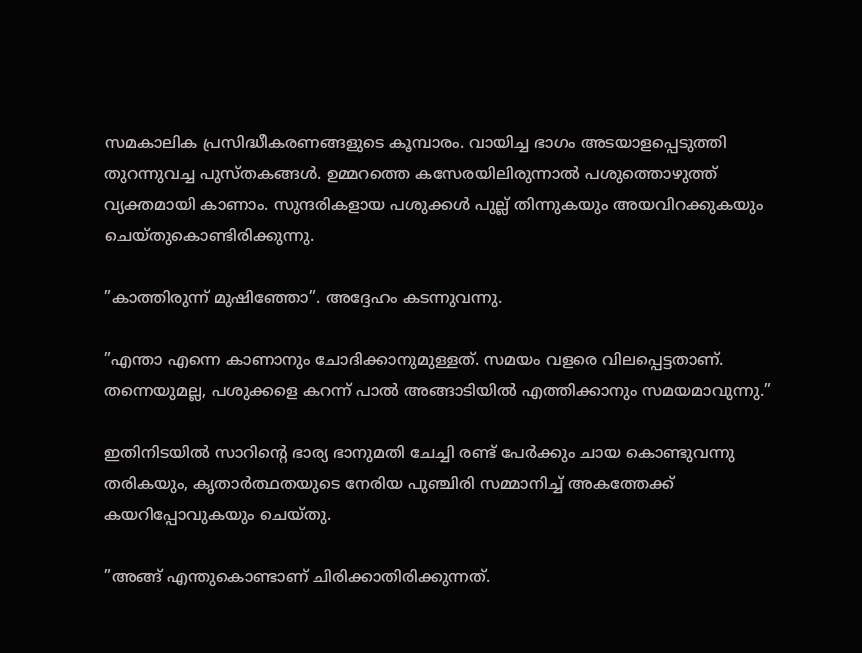സമകാലിക പ്രസിദ്ധീകരണങ്ങളുടെ കൂമ്പാരം. വായിച്ച ഭാഗം അടയാളപ്പെടുത്തി തുറന്നുവച്ച പുസ്തകങ്ങള്‍. ഉമ്മറത്തെ കസേരയിലിരുന്നാല്‍ പശുത്തൊഴുത്ത് വ്യക്തമായി കാണാം. സുന്ദരികളായ പശുക്കള്‍ പുല്ല് തിന്നുകയും അയവിറക്കുകയും ചെയ്തുകൊണ്ടിരിക്കുന്നു.

”കാത്തിരുന്ന് മുഷിഞ്ഞോ”. അദ്ദേഹം കടന്നുവന്നു.

”എന്താ എന്നെ കാണാനും ചോദിക്കാനുമുള്ളത്. സമയം വളരെ വിലപ്പെട്ടതാണ്. തന്നെയുമല്ല, പശുക്കളെ കറന്ന് പാല്‍ അങ്ങാടിയില്‍ എത്തിക്കാനും സമയമാവുന്നു.”

ഇതിനിടയില്‍ സാറിന്റെ ഭാര്യ ഭാനുമതി ചേച്ചി രണ്ട് പേര്‍ക്കും ചായ കൊണ്ടുവന്നു തരികയും, കൃതാര്‍ത്ഥതയുടെ നേരിയ പുഞ്ചിരി സമ്മാനിച്ച് അകത്തേക്ക് കയറിപ്പോവുകയും ചെയ്തു.

”അങ്ങ് എന്തുകൊണ്ടാണ് ചിരിക്കാതിരിക്കുന്നത്.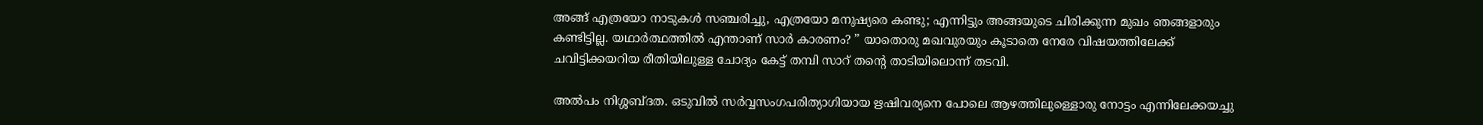അങ്ങ് എത്രയോ നാടുകള്‍ സഞ്ചരിച്ചു, എത്രയോ മനുഷ്യരെ കണ്ടു; എന്നിട്ടും അങ്ങയുടെ ചിരിക്കുന്ന മുഖം ഞങ്ങളാരും കണ്ടിട്ടില്ല. യഥാര്‍ത്ഥത്തില്‍ എന്താണ് സാര്‍ കാരണം? ” യാതൊരു മഖവുരയും കൂടാതെ നേരേ വിഷയത്തിലേക്ക് ചവിട്ടിക്കയറിയ രീതിയിലുള്ള ചോദ്യം കേട്ട് തമ്പി സാറ് തന്റെ താടിയിലൊന്ന് തടവി.

അല്‍പം നിശ്ശബ്ദത. ഒടുവില്‍ സര്‍വ്വസംഗപരിത്യാഗിയായ ഋഷിവര്യനെ പോലെ ആഴത്തിലുള്ളൊരു നോട്ടം എന്നിലേക്കയച്ചു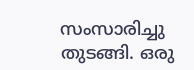സംസാരിച്ചു തുടങ്ങി. ഒരു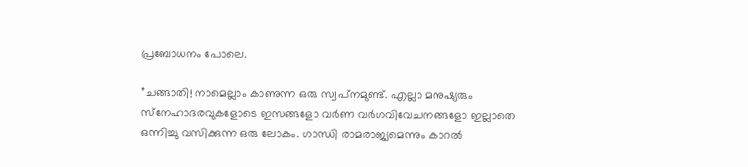പ്രബോധനം പോലെ.

”ചങ്ങാതി! നാമെല്ലാം കാണുന്ന ഒരു സ്വപ്‌നമുണ്ട്. എല്ലാ മനുഷ്യരും സ്‌നേഹാദരവുകളോടെ ഇസങ്ങളോ വര്‍ണ വര്‍ഗവിവേചനങ്ങളോ ഇല്ലാതെ ഒന്നിച്ചു വസിക്കുന്ന ഒരു ലോകം. ഗാന്ധി രാമരാജ്യമെന്നും കാറല്‍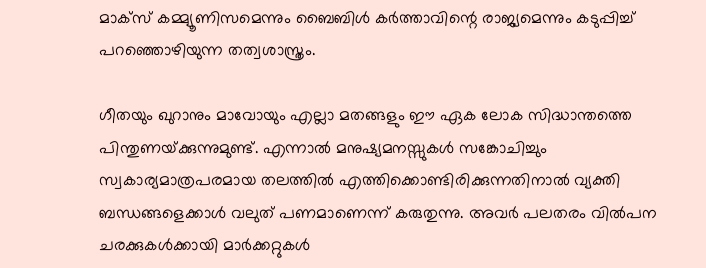മാക്‌സ് കമ്മ്യൂണിസമെന്നും ബൈബിള്‍ കര്‍ത്താവിന്റെ രാജ്യമെന്നും കടുപ്പിച്ച് പറഞ്ഞൊഴിയുന്ന തത്വശാസ്ത്രം.

ഗീതയും ഖുറാനും മാവോയും എല്ലാ മതങ്ങളും ഈ ഏക ലോക സിദ്ധാന്തത്തെ പിന്തുണയ്‌ക്കുന്നുമുണ്ട്. എന്നാല്‍ മനുഷ്യമനസ്സുകള്‍ സങ്കോചിച്ചും സ്വകാര്യമാത്രപരമായ തലത്തില്‍ എത്തിക്കൊണ്ടിരിക്കുന്നതിനാല്‍ വ്യക്തി ബന്ധങ്ങളെക്കാള്‍ വലുത് പണമാണെന്ന് കരുതുന്നു. അവര്‍ പലതരം വില്‍പന ചരക്കുകള്‍ക്കായി മാര്‍ക്കറ്റുകള്‍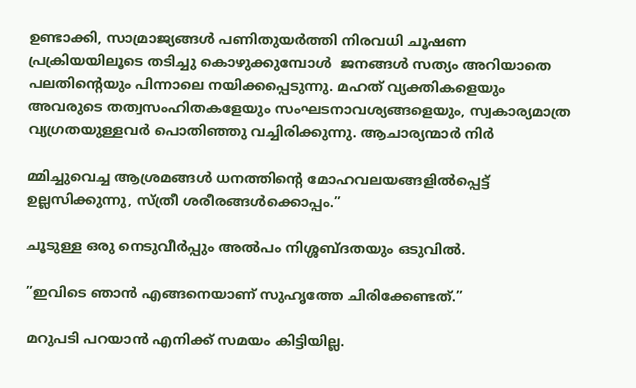ഉണ്ടാക്കി, സാമ്രാജ്യങ്ങള്‍ പണിതുയര്‍ത്തി നിരവധി ചൂഷണ പ്രക്രിയയിലൂടെ തടിച്ചു കൊഴുക്കുമ്പോള്‍  ജനങ്ങള്‍ സത്യം അറിയാതെ പലതിന്റെയും പിന്നാലെ നയിക്കപ്പെടുന്നു. മഹത് വ്യക്തികളെയും അവരുടെ തത്വസംഹിതകളേയും സംഘടനാവശ്യങ്ങളെയും, സ്വകാര്യമാത്ര വ്യഗ്രതയുള്ളവര്‍ പൊതിഞ്ഞു വച്ചിരിക്കുന്നു. ആചാര്യന്മാര്‍ നിര്‍

മ്മിച്ചുവെച്ച ആശ്രമങ്ങള്‍ ധനത്തിന്റെ മോഹവലയങ്ങളില്‍പ്പെട്ട് ഉല്ലസിക്കുന്നു, സ്ത്രീ ശരീരങ്ങള്‍ക്കൊപ്പം.”

ചൂടുള്ള ഒരു നെടുവീര്‍പ്പും അല്‍പം നിശ്ശബ്ദതയും ഒടുവില്‍.

”ഇവിടെ ഞാന്‍ എങ്ങനെയാണ് സുഹൃത്തേ ചിരിക്കേണ്ടത്.”

മറുപടി പറയാന്‍ എനിക്ക് സമയം കിട്ടിയില്ല.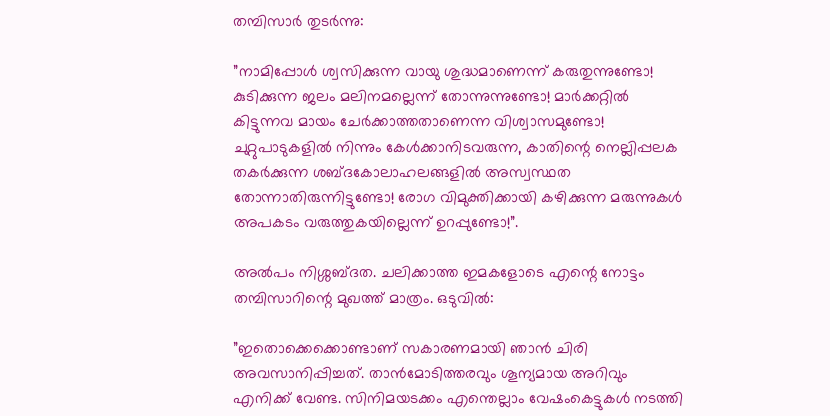തമ്പിസാര്‍ തുടര്‍ന്നു:

”നാമിപ്പോള്‍ ശ്വസിക്കുന്ന വായു ശുദ്ധമാണെന്ന് കരുതുന്നുണ്ടോ! കുടിക്കുന്ന ജലം മലിനമല്ലെന്ന് തോന്നുന്നുണ്ടോ! മാര്‍ക്കറ്റില്‍ കിട്ടുന്നവ മായം ചേര്‍ക്കാത്തതാണെന്ന വിശ്വാസമുണ്ടോ! ചുറ്റുപാടുകളില്‍ നിന്നും കേള്‍ക്കാനിടവരുന്ന, കാതിന്റെ നെല്ലിപ്പലക തകര്‍ക്കുന്ന ശബ്ദകോലാഹലങ്ങളില്‍ അസ്വസ്ഥത തോന്നാതിരുന്നിട്ടുണ്ടോ! രോഗ വിമുക്തിക്കായി കഴിക്കുന്ന മരുന്നുകള്‍ അപകടം വരുത്തുകയില്ലെന്ന് ഉറപ്പുണ്ടോ!”.

അല്‍പം നിശ്ശബ്ദത. ചലിക്കാത്ത ഇമകളോടെ എന്റെ നോട്ടം തമ്പിസാറിന്റെ മുഖത്ത് മാത്രം. ഒടുവില്‍:

”ഇതൊക്കെക്കൊണ്ടാണ് സകാരണമായി ഞാന്‍ ചിരി അവസാനിപ്പിച്ചത്. താന്‍മോടിത്തരവും ശൂന്യമായ അറിവും എനിക്ക് വേണ്ട. സിനിമയടക്കം എന്തെല്ലാം വേഷംകെട്ടുകള്‍ നടത്തി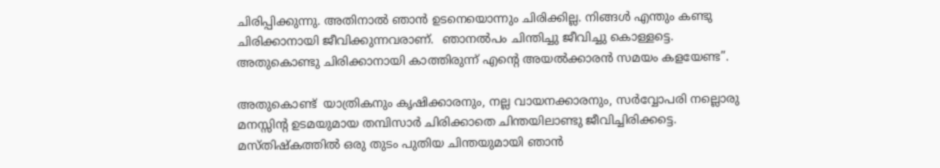ചിരിപ്പിക്കുന്നു. അതിനാല്‍ ഞാന്‍ ഉടനെയൊന്നും ചിരിക്കില്ല. നിങ്ങള്‍ എന്തും കണ്ടു ചിരിക്കാനായി ജീവിക്കുന്നവരാണ്.  ഞാനല്‍പം ചിന്തിച്ചു ജീവിച്ചു കൊള്ളട്ടെ. അതുകൊണ്ടു ചിരിക്കാനായി കാത്തിരുന്ന് എന്റെ അയല്‍ക്കാരന്‍ സമയം കളയേണ്ട”.

അതുകൊണ്ട്  യാത്രികനും കൃഷിക്കാരനും, നല്ല വായനക്കാരനും, സര്‍വ്വോപരി നല്ലൊരു മനസ്സിന്റ ഉടമയുമായ തമ്പിസാര്‍ ചിരിക്കാതെ ചിന്തയിലാണ്ടു ജീവിച്ചിരിക്കട്ടെ. മസ്തിഷ്‌കത്തില്‍ ഒരു തുടം പുതിയ ചിന്തയുമായി ഞാന്‍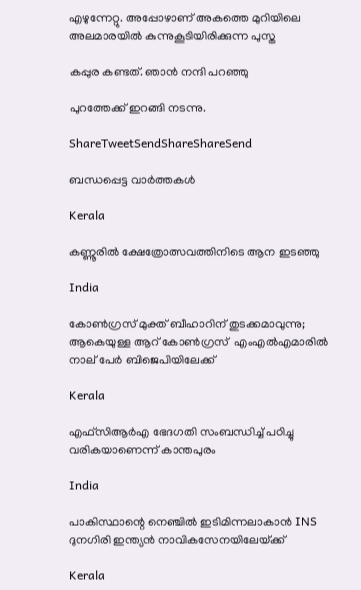എഴുന്നേറ്റു. അപ്പോഴാണ് അകത്തെ മുറിയിലെ അലമാരയില്‍ കുന്നുകൂടിയിരിക്കുന്ന പുസ്ത

കപ്പുര കണ്ടത്. ഞാന്‍ നന്ദി പറഞ്ഞു

പുറത്തേക്ക് ഇറങ്ങി നടന്നു.

ShareTweetSendShareShareSend

ബന്ധപ്പെട്ട വാര്‍ത്തകള്‍

Kerala

കണ്ണൂരില്‍ ക്ഷേത്രോത്സവത്തിനിടെ ആന ഇടഞ്ഞു

India

കോണ്‍ഗ്രസ് മുക്ത് ബീഹാറിന് തുടക്കമാവുന്നു; ആകെയുള്ള ആറ് കോണ്‍ഗ്രസ്  എംഎല്‍എമാരില്‍ നാല് പേര്‍ ബിജെപിയിലേക്ക്

Kerala

എഫ്സിആര്‍എ ഭേദഗതി സംബന്ധിച്ച് പഠിച്ചു വരികയാണെന്ന് കാന്തപുരം

India

പാകിസ്ഥാന്റെ നെഞ്ചിൽ ഇടിമിന്നലാകാൻ INS ദുനഗിരി ഇന്ത്യൻ നാവികസേനയിലേയ്‌ക്ക്

Kerala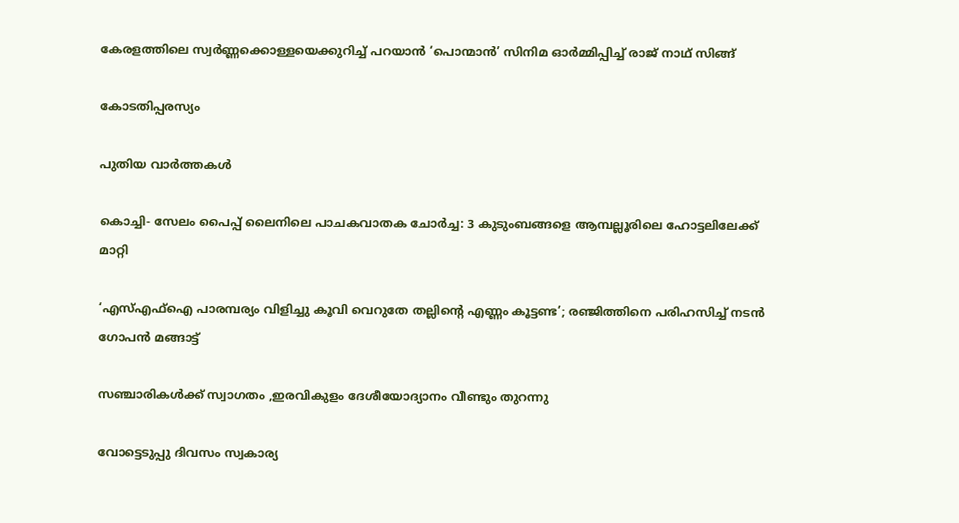കേരളത്തിലെ സ്വര്‍ണ്ണക്കൊള്ളയെക്കുറിച്ച് പറയാന്‍ ‘പൊന്മാന്‍’ സിനിമ ഓര്‍മ്മിപ്പിച്ച് രാജ് നാഥ് സിങ്ങ്

കോടതിപ്പരസ്യം

പുതിയ വാര്‍ത്തകള്‍

കൊച്ചി- സേലം പൈപ്പ് ലൈനിലെ പാചകവാതക ചോര്‍ച്ച: 3 കുടുംബങ്ങളെ ആമ്പല്ലൂരിലെ ഹോട്ടലിലേക്ക് മാറ്റി

‘എസ്എഫ്ഐ പാരമ്പര്യം വിളിച്ചു കൂവി വെറുതേ തല്ലിന്റെ എണ്ണം കൂട്ടണ്ട’; രഞ്ജിത്തിനെ പരിഹസിച്ച് നടൻ ഗോപൻ മങ്ങാട്ട്

സഞ്ചാരികള്‍ക്ക് സ്വാഗതം ,ഇരവികുളം ദേശീയോദ്യാനം വീണ്ടും തുറന്നു

വോട്ടെടുപ്പു ദിവസം സ്വകാര്യ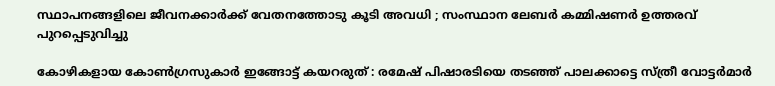സ്ഥാപനങ്ങളിലെ ജീവനക്കാര്‍ക്ക് വേതനത്തോടു കൂടി അവധി ; സംസ്ഥാന ലേബര്‍ കമ്മിഷണര്‍ ഉത്തരവ് പുറപ്പെടുവിച്ചു

കോഴികളായ കോൺഗ്രസുകാർ ഇങ്ങോട്ട് കയറരുത് : രമേഷ് പിഷാരടിയെ തടഞ്ഞ് പാലക്കാട്ടെ സ്ത്രീ വോട്ടർമാർ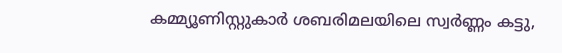കമ്മ്യൂണിസ്റ്റുകാര്‍ ശബരിമലയിലെ സ്വര്‍ണ്ണം കട്ടു,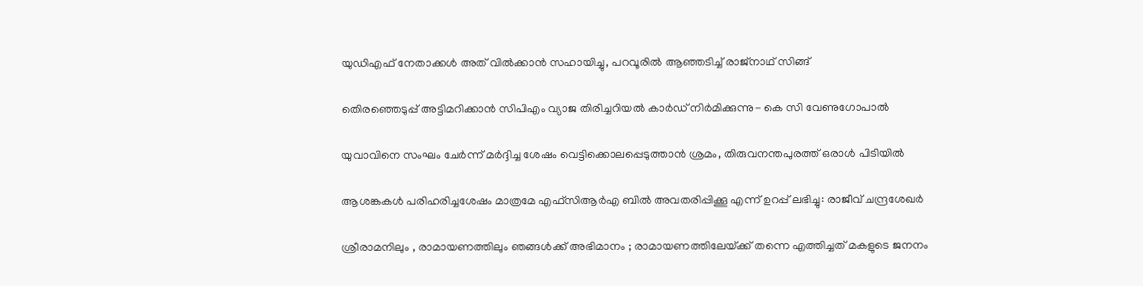യുഡിഎഫ് നേതാക്കള്‍ അത് വില്‍ക്കാന്‍ സഹായിച്ചു, പറവൂരില്‍ ആഞ്ഞടിച്ച് രാജ്നാഥ് സിങ്ങ്

തെിരഞ്ഞെടുപ്പ് അട്ടിമറിക്കാന്‍ സിപിഎം വ്യാജ തിരിച്ചറിയല്‍ കാര്‍ഡ് നിര്‍മിക്കുന്നു- കെ സി വേണുഗോപാല്‍

യുവാവിനെ സംഘം ചേര്‍ന്ന് മര്‍ദ്ദിച്ച ശേഷം വെട്ടിക്കൊലപ്പെടുത്താന്‍ ശ്രമം, തിരുവനന്തപുരത്ത് ഒരാള്‍ പിടിയില്‍

ആശങ്കകള്‍ പരിഹരിച്ചശേഷം മാത്രമേ എഫ്സിആര്‍എ ബില്‍ അവതരിപ്പിക്കൂ എന്ന് ഉറപ്പ് ലഭിച്ചു: രാജീവ് ചന്ദ്രശേഖര്‍

ശ്രീരാമനിലും , രാമായണത്തിലും ഞങ്ങൾക്ക് അഭിമാനം ; രാമായണത്തിലേയ്‌ക്ക് തന്നെ എത്തിച്ചത് മകളുടെ ജനനം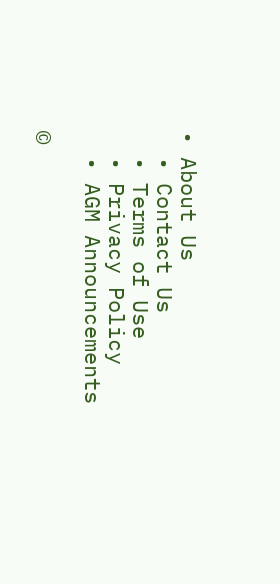• About Us
  • Contact Us
  • Terms of Use
  • Privacy Policy
  • AGM Announcements

©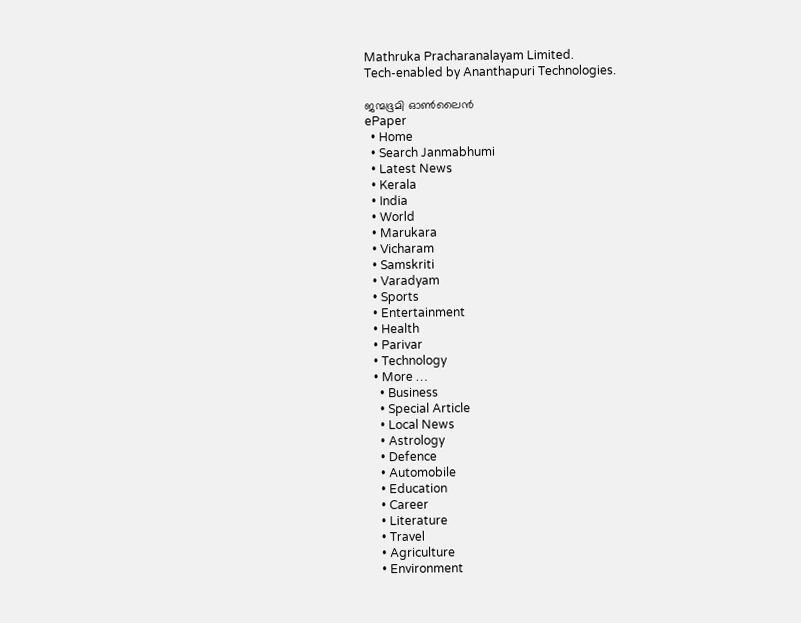Mathruka Pracharanalayam Limited.
Tech-enabled by Ananthapuri Technologies.

ജന്മഭൂമി ഓണ്‍ലൈന്‍
ePaper
  • Home
  • Search Janmabhumi
  • Latest News
  • Kerala
  • India
  • World
  • Marukara
  • Vicharam
  • Samskriti
  • Varadyam
  • Sports
  • Entertainment
  • Health
  • Parivar
  • Technology
  • More …
    • Business
    • Special Article
    • Local News
    • Astrology
    • Defence
    • Automobile
    • Education
    • Career
    • Literature
    • Travel
    • Agriculture
    • Environment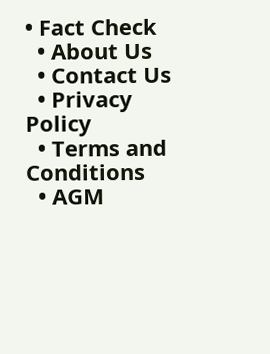• Fact Check
  • About Us
  • Contact Us
  • Privacy Policy
  • Terms and Conditions
  • AGM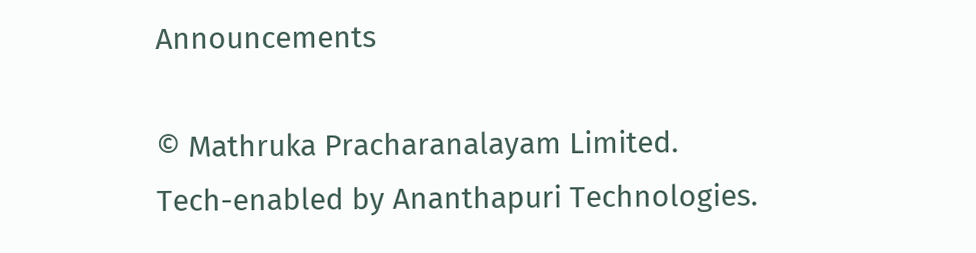Announcements

© Mathruka Pracharanalayam Limited.
Tech-enabled by Ananthapuri Technologies.